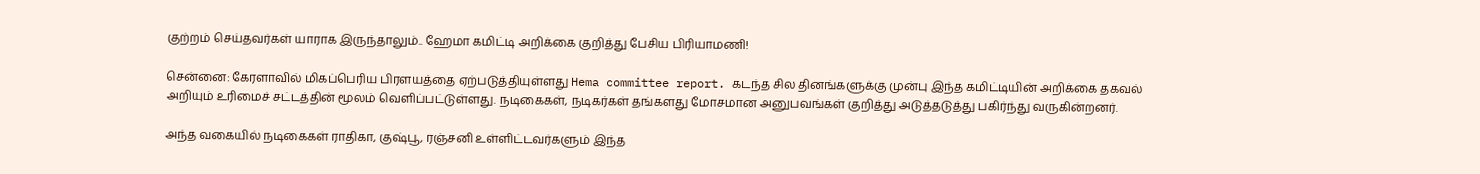குற்றம் செய்தவர்கள் யாராக இருந்தாலும்.. ஹேமா கமிட்டி அறிக்கை குறித்து பேசிய பிரியாமணி!

சென்னை: கேரளாவில் மிகப்பெரிய பிரளயத்தை ஏற்படுத்தியுள்ளது Hema committee report. கடந்த சில தினங்களுக்கு முன்பு இந்த கமிட்டியின் அறிக்கை தகவல் அறியும் உரிமைச் சட்டத்தின் மூலம் வெளிப்பட்டுள்ளது. நடிகைகள், நடிகர்கள் தங்களது மோசமான அனுபவங்கள் குறித்து அடுத்தடுத்து பகிர்ந்து வருகின்றனர்.

அந்த வகையில் நடிகைகள் ராதிகா, குஷ்பூ, ரஞ்சனி உள்ளிட்டவர்களும் இந்த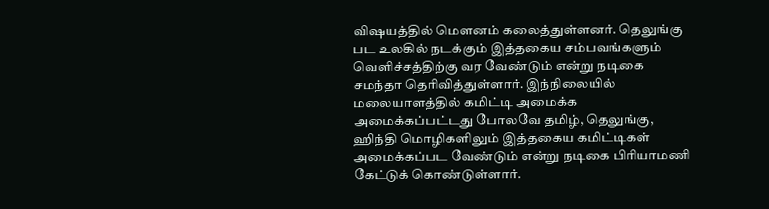விஷயத்தில் மௌனம் கலைத்துள்ளனர். தெலுங்கு பட உலகில் நடக்கும் இத்தகைய சம்பவங்களும் வெளிச்சத்திற்கு வர வேண்டும் என்று நடிகை சமந்தா தெரிவித்துள்ளார். இந்நிலையில் மலையாளத்தில் கமிட்டி அமைக்க அமைக்கப்பட்டது போலவே தமிழ், தெலுங்கு, ஹிந்தி மொழிகளிலும் இத்தகைய கமிட்டிகள் அமைக்கப்பட வேண்டும் என்று நடிகை பிரியாமணி கேட்டுக் கொண்டுள்ளார்.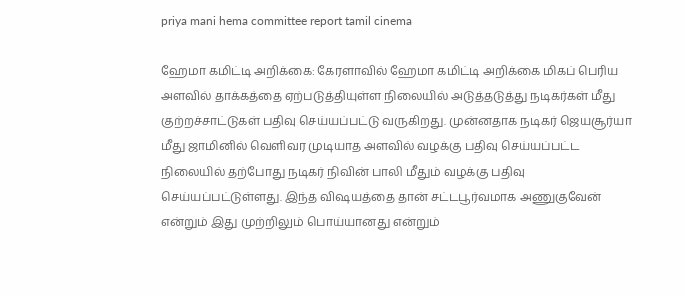priya mani hema committee report tamil cinema

ஹேமா கமிட்டி அறிக்கை: கேரளாவில் ஹேமா கமிட்டி அறிக்கை மிகப் பெரிய அளவில் தாக்கத்தை ஏற்படுத்தியுள்ள நிலையில் அடுத்தடுத்து நடிகர்கள் மீது குற்றச்சாட்டுகள் பதிவு செய்யப்பட்டு வருகிறது. முன்னதாக நடிகர் ஜெயசூர்யா மீது ஜாமினில் வெளிவர முடியாத அளவில் வழக்கு பதிவு செய்யப்பட்ட நிலையில் தற்போது நடிகர் நிவின் பாலி மீதும் வழக்கு பதிவு செய்யப்பட்டுள்ளது. இந்த விஷயத்தை தான் சட்டபூர்வமாக அணுகுவேன் என்றும் இது முற்றிலும் பொய்யானது என்றும்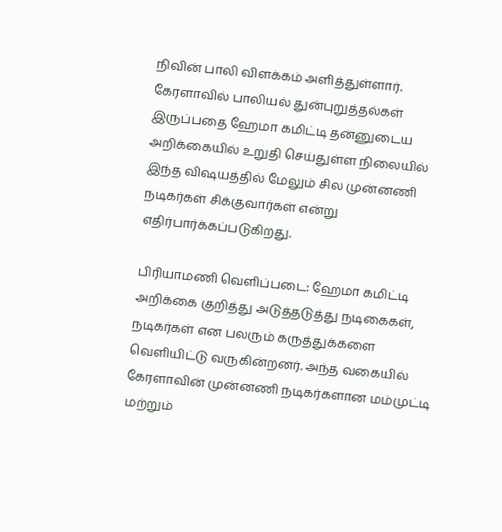நிவின் பாலி விளக்கம் அளித்துள்ளார். கேரளாவில் பாலியல் துன்புறுத்தல்கள் இருப்பதை ஹேமா கமிட்டி தன்னுடைய அறிக்கையில் உறுதி செய்துள்ள நிலையில் இந்த விஷயத்தில் மேலும் சில முன்னணி நடிகர்கள் சிக்குவார்கள் என்று எதிர்பார்க்கப்படுகிறது.

பிரியாமணி வெளிப்படை: ஹேமா கமிட்டி அறிக்கை குறித்து அடுத்தடுத்து நடிகைகள், நடிகர்கள் என பலரும் கருத்துக்களை வெளியிட்டு வருகின்றனர். அந்த வகையில் கேரளாவின் முன்னணி நடிகர்களான மம்முட்டி மற்றும்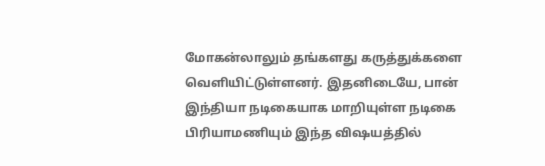மோகன்லாலும் தங்களது கருத்துக்களை வெளியிட்டுள்ளனர். இதனிடையே, பான் இந்தியா நடிகையாக மாறியுள்ள நடிகை பிரியாமணியும் இந்த விஷயத்தில்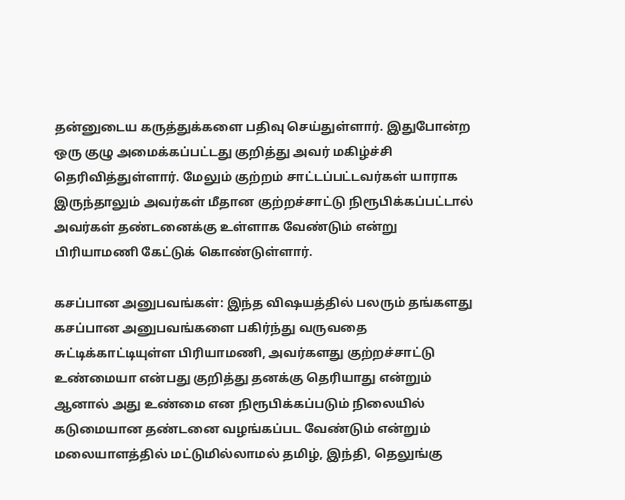தன்னுடைய கருத்துக்களை பதிவு செய்துள்ளார். இதுபோன்ற ஒரு குழு அமைக்கப்பட்டது குறித்து அவர் மகிழ்ச்சி தெரிவித்துள்ளார். மேலும் குற்றம் சாட்டப்பட்டவர்கள் யாராக இருந்தாலும் அவர்கள் மீதான குற்றச்சாட்டு நிரூபிக்கப்பட்டால் அவர்கள் தண்டனைக்கு உள்ளாக வேண்டும் என்று பிரியாமணி கேட்டுக் கொண்டுள்ளார்.

கசப்பான அனுபவங்கள்: இந்த விஷயத்தில் பலரும் தங்களது கசப்பான அனுபவங்களை பகிர்ந்து வருவதை சுட்டிக்காட்டியுள்ள பிரியாமணி, அவர்களது குற்றச்சாட்டு உண்மையா என்பது குறித்து தனக்கு தெரியாது என்றும் ஆனால் அது உண்மை என நிரூபிக்கப்படும் நிலையில் கடுமையான தண்டனை வழங்கப்பட வேண்டும் என்றும் மலையாளத்தில் மட்டுமில்லாமல் தமிழ், இந்தி, தெலுங்கு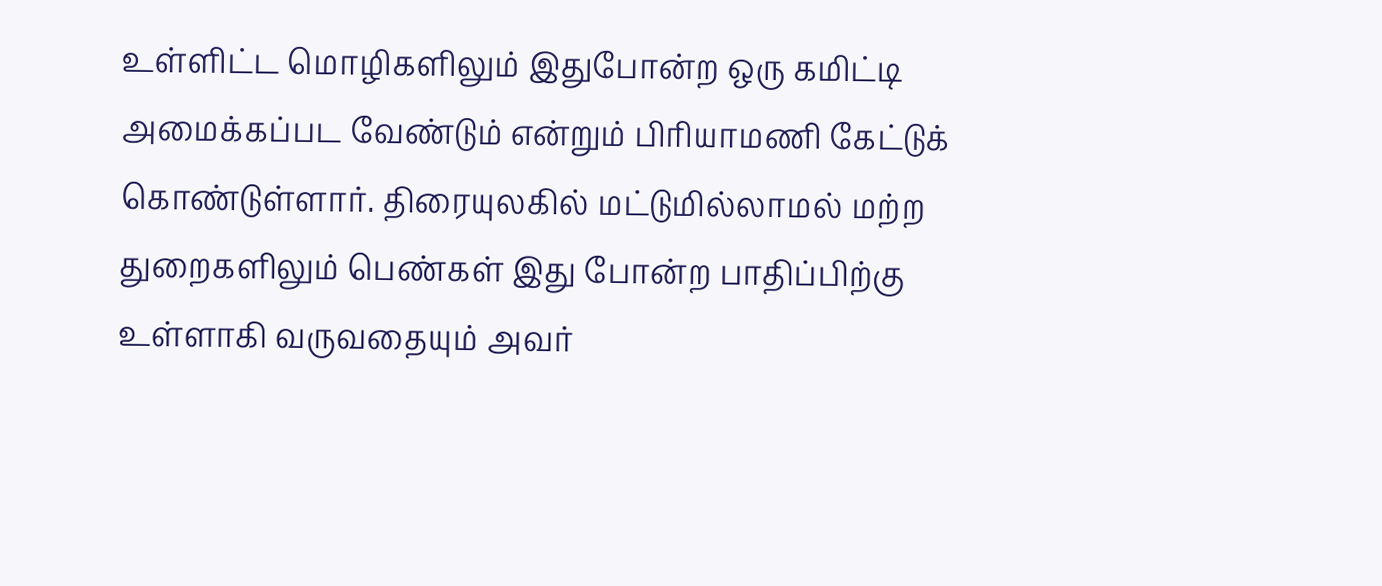உள்ளிட்ட மொழிகளிலும் இதுபோன்ற ஒரு கமிட்டி அமைக்கப்பட வேண்டும் என்றும் பிரியாமணி கேட்டுக் கொண்டுள்ளார். திரையுலகில் மட்டுமில்லாமல் மற்ற துறைகளிலும் பெண்கள் இது போன்ற பாதிப்பிற்கு உள்ளாகி வருவதையும் அவர்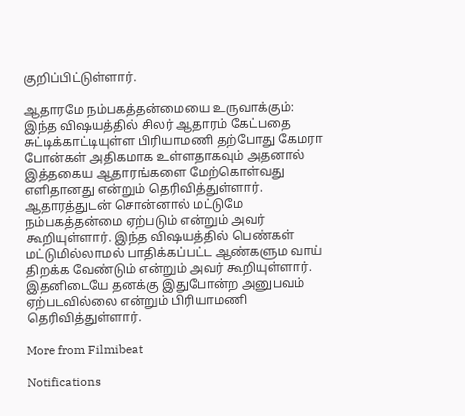குறிப்பிட்டுள்ளார்.

ஆதாரமே நம்பகத்தன்மையை உருவாக்கும்: இந்த விஷயத்தில் சிலர் ஆதாரம் கேட்பதை சுட்டிக்காட்டியுள்ள பிரியாமணி தற்போது கேமரா போன்கள் அதிகமாக உள்ளதாகவும் அதனால் இத்தகைய ஆதாரங்களை மேற்கொள்வது எளிதானது என்றும் தெரிவித்துள்ளார். ஆதாரத்துடன் சொன்னால் மட்டுமே நம்பகத்தன்மை ஏற்படும் என்றும் அவர் கூறியுள்ளார். இந்த விஷயத்தில் பெண்கள் மட்டுமில்லாமல் பாதிக்கப்பட்ட ஆண்களும வாய் திறக்க வேண்டும் என்றும் அவர் கூறியுள்ளார். இதனிடையே தனக்கு இதுபோன்ற அனுபவம் ஏற்படவில்லை என்றும் பிரியாமணி தெரிவித்துள்ளார்.

More from Filmibeat

Notifications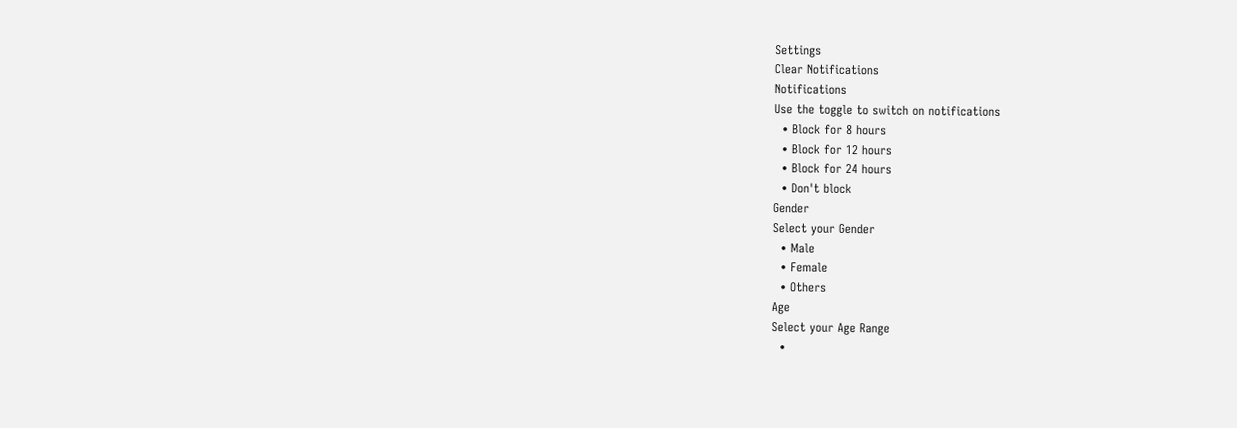Settings
Clear Notifications
Notifications
Use the toggle to switch on notifications
  • Block for 8 hours
  • Block for 12 hours
  • Block for 24 hours
  • Don't block
Gender
Select your Gender
  • Male
  • Female
  • Others
Age
Select your Age Range
  •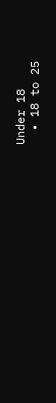Under 18
  • 18 to 25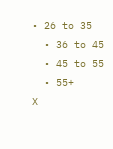• 26 to 35
  • 36 to 45
  • 45 to 55
  • 55+
X